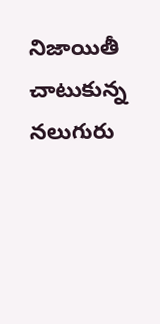నిజాయితీ చాటుకున్న నలుగురు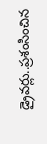డ్రైవర్లు..ప్రశంసించిన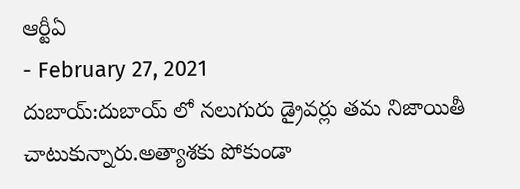ఆర్టీఏ
- February 27, 2021
దుబాయ్:దుబాయ్ లో నలుగురు డ్రైవర్లు తమ నిజాయితీ చాటుకున్నారు.అత్యాశకు పోకుండా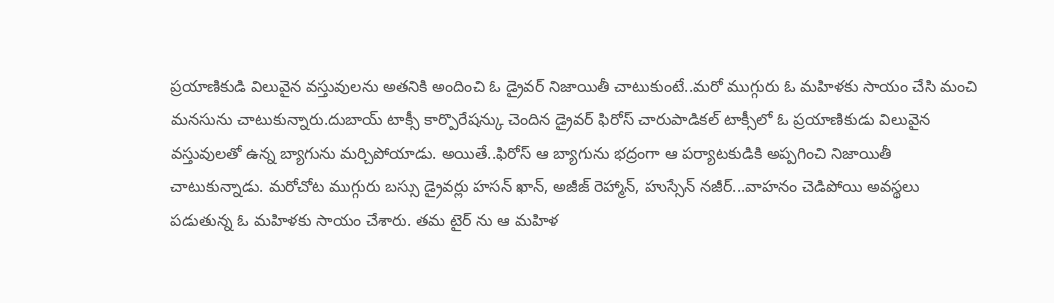ప్రయాణికుడి విలువైన వస్తువులను అతనికి అందించి ఓ డ్రైవర్ నిజాయితీ చాటుకుంటే..మరో ముగ్గురు ఓ మహిళకు సాయం చేసి మంచి మనసును చాటుకున్నారు.దుబాయ్ టాక్సీ కార్పొరేషన్కు చెందిన డ్రైవర్ ఫిరోస్ చారుపాడికల్ టాక్సీలో ఓ ప్రయాణికుడు విలువైన వస్తువులతో ఉన్న బ్యాగును మర్చిపోయాడు. అయితే..ఫిరోస్ ఆ బ్యాగును భద్రంగా ఆ పర్యాటకుడికి అప్పగించి నిజాయితీ చాటుకున్నాడు. మరోచోట ముగ్గురు బస్సు డ్రైవర్లు హసన్ ఖాన్, అజీజ్ రెహ్మాన్, హుస్సేన్ నజీర్...వాహనం చెడిపోయి అవస్థలు పడుతున్న ఓ మహిళకు సాయం చేశారు. తమ టైర్ ను ఆ మహిళ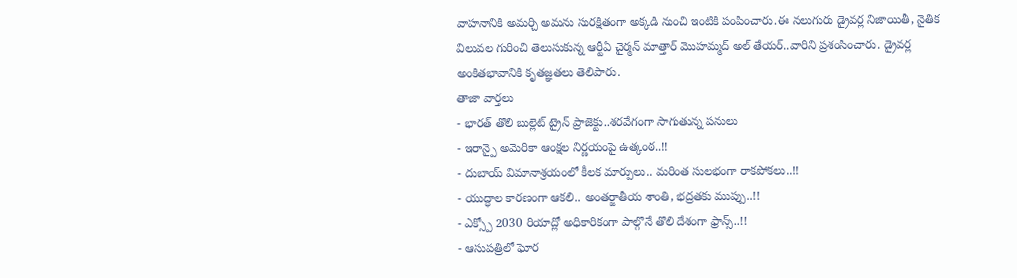వాహనానికి అమర్చి అమను సురక్షితంగా అక్కడి నుంచి ఇంటికి పంపించారు.ఈ నలుగురు డ్రైవర్ల నిజాయితీ, నైతిక విలువల గురించి తెలుసుకున్న ఆర్టీఏ చైర్మన్ మాత్తార్ మొహమ్మద్ అల్ తేయర్..వారిని ప్రశంసించారు. డ్రైవర్ల అంకితభావానికి కృతజ్ఞతలు తెలిపారు.
తాజా వార్తలు
- భారత్ తొలి బుల్లెట్ ట్రైన్ ప్రాజెక్టు..శరవేగంగా సాగుతున్న పనులు
- ఇరాన్పై అమెరికా ఆంక్షల నిర్ణయంపై ఉత్కంఠ..!!
- దుబాయ్ విమానాశ్రయంలో కీలక మార్పులు.. మరింత సులభంగా రాకపోకలు..!!
- యుద్ధాల కారణంగా ఆకలి.. అంతర్జాతీయ శాంతి, భద్రతకు ముప్పు..!!
- ఎక్స్పో 2030 రియాద్లో అధికారికంగా పాల్గొనే తొలి దేశంగా ఫ్రాన్స్..!!
- ఆసుపత్రిలో ఘోర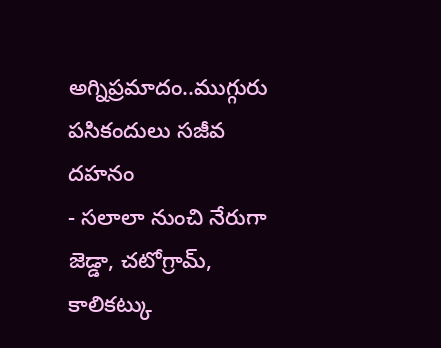అగ్నిప్రమాదం..ముగ్గురు పసికందులు సజీవ దహనం
- సలాలా నుంచి నేరుగా జెడ్డా, చటోగ్రామ్, కాలికట్కు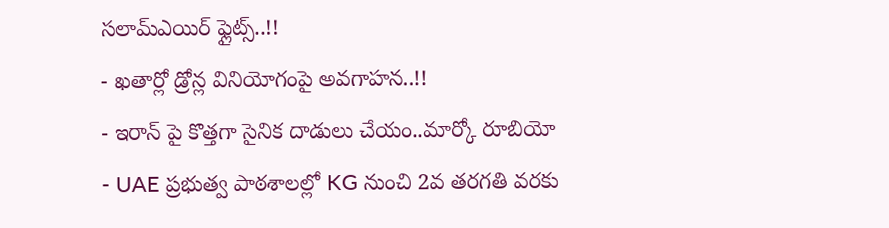సలామ్ఎయిర్ ఫ్లైట్స్..!!
- ఖతార్లో డ్రోన్ల వినియోగంపై అవగాహన..!!
- ఇరాన్ పై కొత్తగా సైనిక దాడులు చేయం..మార్కో రూబియో
- UAE ప్రభుత్వ పాఠశాలల్లో KG నుంచి 2వ తరగతి వరకు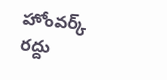హోంవర్క్ రద్దు